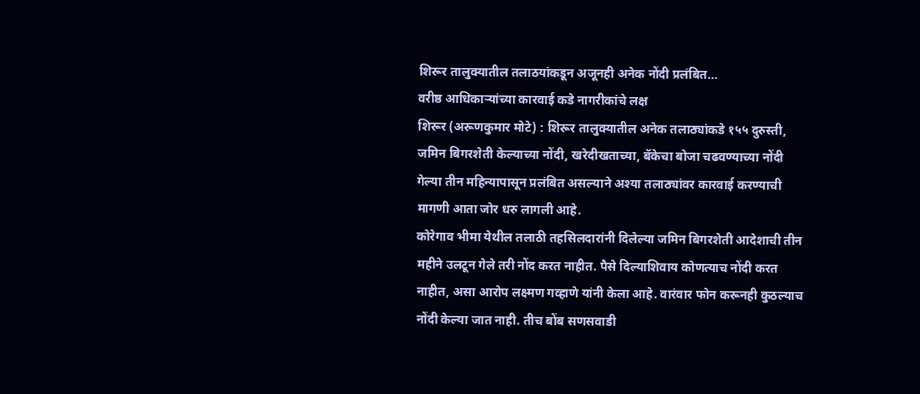शिरूर तालुक्यातील तलाठयांकडून अजूनही अनेक नोंदी प्रलंबित…
वरीष्ठ आधिकाऱ्यांच्या कारवाई कडे नागरीकांचे लक्ष
शिरूर (अरूणकुमार मोटे) : शिरूर तालुक्यातील अनेक तलाठ्यांकडे १५५ दुरुस्ती, जमिन बिगरशेती केल्याच्या नोंदी, खरेदीखताच्या, बॅकेचा बोजा चढवण्याच्या नोंदी गेल्या तीन महिन्यापासून प्रलंबित असल्याने अश्या तलाठ्यांवर कारवाई करण्याची मागणी आता जोर धरु लागली आहे.
कोरेगाव भीमा येथील तलाठी तहसिलदारांनी दिलेल्या जमिन बिगरशेती आदेशाची तीन महीने उलटून गेले तरी नोंद करत नाहीत. पैसे दिल्याशिवाय कोणत्याच नोंदी करत नाहीत, असा आरोप लक्ष्मण गव्हाणे यांनी केला आहे. वारंवार फोन करूनही कुठल्याच नोंदी केल्या जात नाही. तीच बोंब सणसवाडी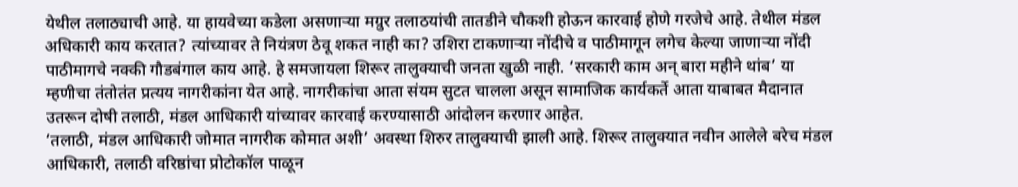येथील तलाठ्याची आहे. या हायवेच्या कडेला असणाऱ्या मग्रुर तलाठयांची तातडीने चौकशी होऊन कारवाई होणे गरजेचे आहे. तेथील मंडल अधिकारी काय करतात? त्यांच्यावर ते नियंत्रण ठेवू शकत नाही का? उशिरा टाकणाऱ्या नोंदीचे व पाठीमागून लगेच केल्या जाणाऱ्या नोंदी पाठीमागचे नक्की गौडबंगाल काय आहे. हे समजायला शिरूर तालुक्याची जनता खुळी नाही. ‘सरकारी काम अन् बारा महीने थांब’ या म्हणीचा तंतोतंत प्रत्यय नागरीकांना येत आहे. नागरीकांचा आता संयम सुटत चालला असून सामाजिक कार्यकर्ते आता याबाबत मैदानात उतरून दोषी तलाठी, मंडल आधिकारी यांच्यावर कारवाई करण्यासाठी आंदोलन करणार आहेत.
‘तलाठी, मंडल आधिकारी जोमात नागरीक कोमात अशी’ अवस्था शिरुर तालुक्याची झाली आहे. शिरूर तालुक्यात नवीन आलेले बरेच मंडल आधिकारी, तलाठी वरिष्ठांचा प्रोटोकॉल पाळून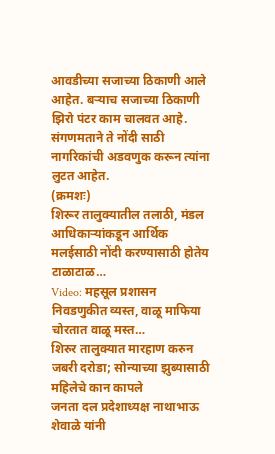आवडीच्या सजाच्या ठिकाणी आले आहेत. बऱ्याच सजाच्या ठिकाणी झिरो पंटर काम चालवत आहे. संगणमताने ते नोंदी साठी नागरिकांची अडवणुक करून त्यांना लुटत आहेत.
(क्रमशः)
शिरूर तालुक्यातील तलाठी, मंडल आधिकाऱ्यांकडून आर्थिक मलईसाठी नोंदी करण्यासाठी होतेय टाळाटाळ…
Video: महसूल प्रशासन निवडणुकीत व्यस्त, वाळू माफिया चोरतात वाळू मस्त…
शिरुर तालुक्यात मारहाण करुन जबरी दरोडा; सोन्याच्या झुब्यासाठी महिलेचे कान कापले
जनता दल प्रदेशाध्यक्ष नाथाभाऊ शेवाळे यांनी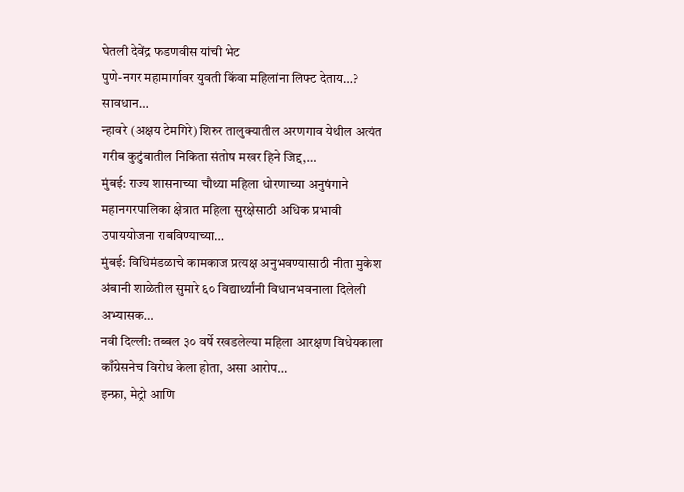घेतली देवेंद्र फडणवीस यांची भेट
पुणे-नगर महामार्गावर युवती किंवा महिलांना लिफ्ट देताय…? सावधान…
न्हावरे (अक्षय टेमगिरे) शिरुर तालुक्यातील अरणगाव येथील अत्यंत गरीब कुटुंबातील निकिता संतोष मखर हिने जिद्द,…
मुंबई: राज्य शासनाच्या चौथ्या महिला धोरणाच्या अनुषंगाने महानगरपालिका क्षेत्रात महिला सुरक्षेसाठी अधिक प्रभावी उपाययोजना राबविण्याच्या…
मुंबई: विधिमंडळाचे कामकाज प्रत्यक्ष अनुभवण्यासाठी नीता मुकेश अंबानी शाळेतील सुमारे ६० विद्यार्थ्यांनी विधानभवनाला दिलेली अभ्यासक…
नवी दिल्ली: तब्बल ३० वर्षे रखडलेल्या महिला आरक्षण विधेयकाला काँग्रेसनेच विरोध केला होता, असा आरोप…
इन्फ्रा, मेट्रो आणि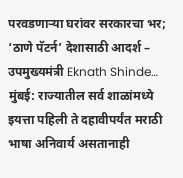परवडणाऱ्या घरांवर सरकारचा भर; ‘ठाणे पॅटर्न’ देशासाठी आदर्श – उपमुख्यमंत्री Eknath Shinde…
मुंबई: राज्यातील सर्व शाळांमध्ये इयत्ता पहिली ते दहावीपर्यंत मराठी भाषा अनिवार्य असतानाही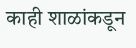काही शाळांकडून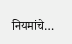नियमांचे…